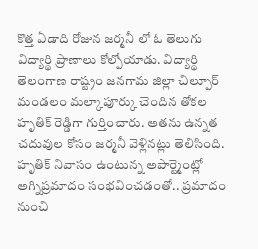కొత్త ఏడాది రోజున జర్మనీ లో ఓ తెలుగు విద్యార్థి ప్రాణాలు కోల్పోయాడు. విద్యార్థి తెలంగాణ రాష్ట్రం జనగామ జిల్లా చిల్పూర్ మండలం మల్కాపూర్కు చెందిన తోకల హృతిక్ రెడ్డిగా గుర్తించారు. అతను ఉన్నత చదువుల కోసం జర్మనీ వెళ్లినట్లు తెలిసింది. హృతిక్ నివాసం ఉంటున్న అపార్ట్మెంట్లో అగ్నిప్రమాదం సంభవించడంతో.. ప్రమాదం నుంచి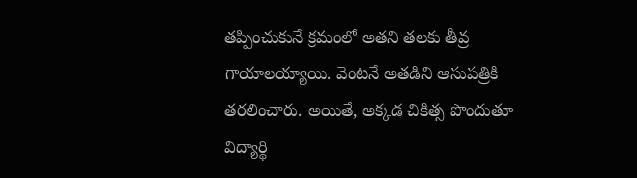తప్పించుకునే క్రమంలో అతని తలకు తీవ్ర గాయాలయ్యాయి. వెంటనే అతడిని ఆసుపత్రికి తరలించారు. అయితే, అక్కడ చికిత్స పొందుతూ విద్యార్థి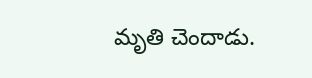మృతి చెందాడు.